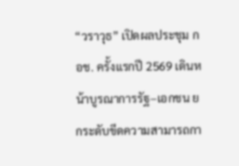“วราวุธ” เปิดผลประชุม กอช. ครั้งแรกปี 2569 เดินหน้าบูรณาการรัฐ–เอกชน ยกระดับขีดความสามารถกา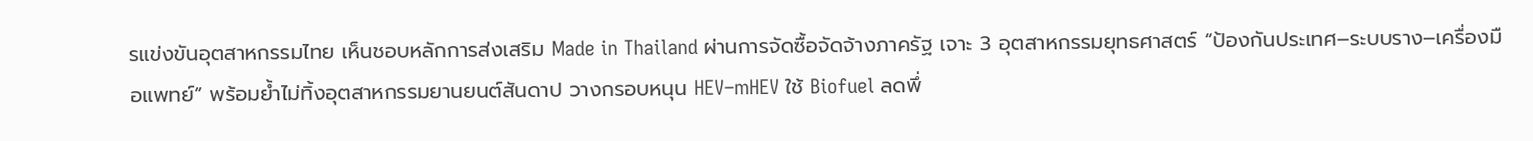รแข่งขันอุตสาหกรรมไทย เห็นชอบหลักการส่งเสริม Made in Thailand ผ่านการจัดซื้อจัดจ้างภาครัฐ เจาะ 3 อุตสาหกรรมยุทธศาสตร์ “ป้องกันประเทศ–ระบบราง–เครื่องมือแพทย์” พร้อมย้ำไม่ทิ้งอุตสาหกรรมยานยนต์สันดาป วางกรอบหนุน HEV–mHEV ใช้ Biofuel ลดพึ่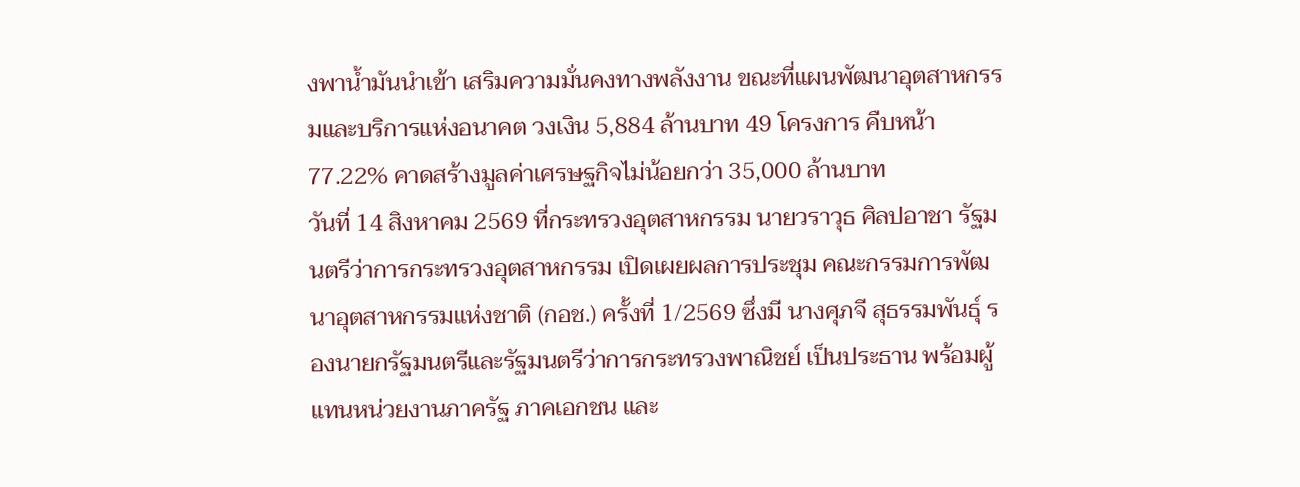งพาน้ำมันนำเข้า เสริมความมั่นคงทางพลังงาน ขณะที่แผนพัฒนาอุตสาหกรรมและบริการแห่งอนาคต วงเงิน 5,884 ล้านบาท 49 โครงการ คืบหน้า 77.22% คาดสร้างมูลค่าเศรษฐกิจไม่น้อยกว่า 35,000 ล้านบาท
วันที่ 14 สิงหาคม 2569 ที่กระทรวงอุตสาหกรรม นายวราวุธ ศิลปอาชา รัฐมนตรีว่าการกระทรวงอุตสาหกรรม เปิดเผยผลการประชุม คณะกรรมการพัฒนาอุตสาหกรรมแห่งชาติ (กอช.) ครั้งที่ 1/2569 ซึ่งมี นางศุภจี สุธรรมพันธุ์ รองนายกรัฐมนตรีและรัฐมนตรีว่าการกระทรวงพาณิชย์ เป็นประธาน พร้อมผู้แทนหน่วยงานภาครัฐ ภาคเอกชน และ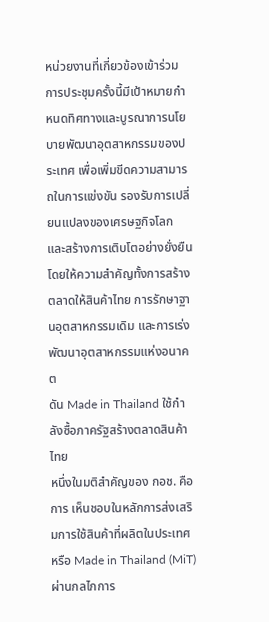หน่วยงานที่เกี่ยวข้องเข้าร่วม
การประชุมครั้งนี้มีเป้าหมายกำหนดทิศทางและบูรณาการนโยบายพัฒนาอุตสาหกรรมของประเทศ เพื่อเพิ่มขีดความสามารถในการแข่งขัน รองรับการเปลี่ยนแปลงของเศรษฐกิจโลก และสร้างการเติบโตอย่างยั่งยืน โดยให้ความสำคัญทั้งการสร้างตลาดให้สินค้าไทย การรักษาฐานอุตสาหกรรมเดิม และการเร่งพัฒนาอุตสาหกรรมแห่งอนาคต
ดัน Made in Thailand ใช้กำลังซื้อภาครัฐสร้างตลาดสินค้าไทย
หนึ่งในมติสำคัญของ กอช. คือการ เห็นชอบในหลักการส่งเสริมการใช้สินค้าที่ผลิตในประเทศ หรือ Made in Thailand (MiT) ผ่านกลไกการ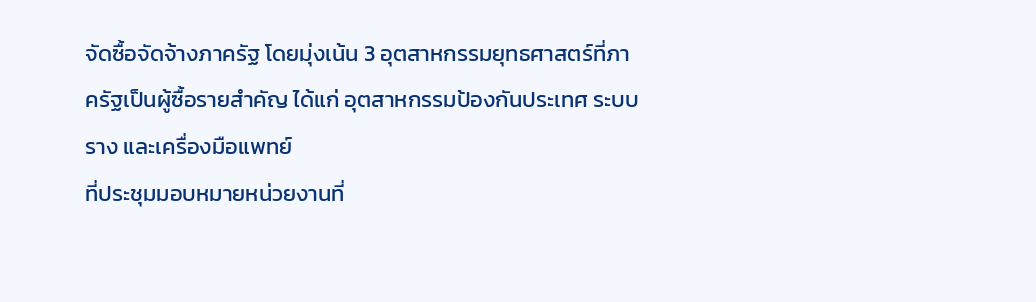จัดซื้อจัดจ้างภาครัฐ โดยมุ่งเน้น 3 อุตสาหกรรมยุทธศาสตร์ที่ภาครัฐเป็นผู้ซื้อรายสำคัญ ได้แก่ อุตสาหกรรมป้องกันประเทศ ระบบราง และเครื่องมือแพทย์
ที่ประชุมมอบหมายหน่วยงานที่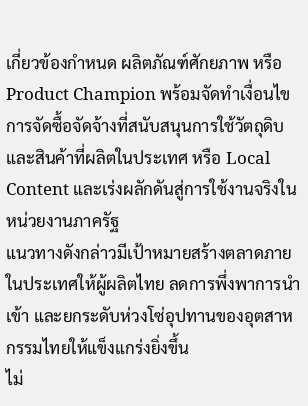เกี่ยวข้องกำหนด ผลิตภัณฑ์ศักยภาพ หรือ Product Champion พร้อมจัดทำเงื่อนไขการจัดซื้อจัดจ้างที่สนับสนุนการใช้วัตถุดิบและสินค้าที่ผลิตในประเทศ หรือ Local Content และเร่งผลักดันสู่การใช้งานจริงในหน่วยงานภาครัฐ
แนวทางดังกล่าวมีเป้าหมายสร้างตลาดภายในประเทศให้ผู้ผลิตไทย ลดการพึ่งพาการนำเข้า และยกระดับห่วงโซ่อุปทานของอุตสาหกรรมไทยให้แข็งแกร่งยิ่งขึ้น
ไม่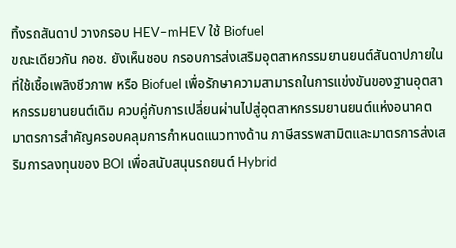ทิ้งรถสันดาป วางกรอบ HEV–mHEV ใช้ Biofuel
ขณะเดียวกัน กอช. ยังเห็นชอบ กรอบการส่งเสริมอุตสาหกรรมยานยนต์สันดาปภายในที่ใช้เชื้อเพลิงชีวภาพ หรือ Biofuel เพื่อรักษาความสามารถในการแข่งขันของฐานอุตสาหกรรมยานยนต์เดิม ควบคู่กับการเปลี่ยนผ่านไปสู่อุตสาหกรรมยานยนต์แห่งอนาคต
มาตรการสำคัญครอบคลุมการกำหนดแนวทางด้าน ภาษีสรรพสามิตและมาตรการส่งเสริมการลงทุนของ BOI เพื่อสนับสนุนรถยนต์ Hybrid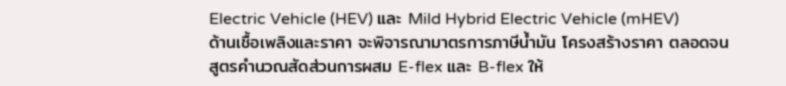Electric Vehicle (HEV) และ Mild Hybrid Electric Vehicle (mHEV)
ด้านเชื้อเพลิงและราคา จะพิจารณามาตรการภาษีน้ำมัน โครงสร้างราคา ตลอดจนสูตรคำนวณสัดส่วนการผสม E-flex และ B-flex ให้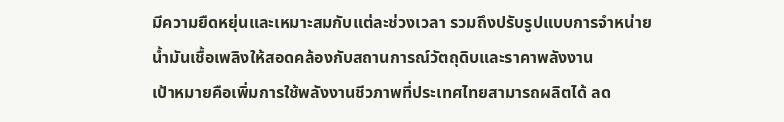มีความยืดหยุ่นและเหมาะสมกับแต่ละช่วงเวลา รวมถึงปรับรูปแบบการจำหน่ายน้ำมันเชื้อเพลิงให้สอดคล้องกับสถานการณ์วัตถุดิบและราคาพลังงาน
เป้าหมายคือเพิ่มการใช้พลังงานชีวภาพที่ประเทศไทยสามารถผลิตได้ ลด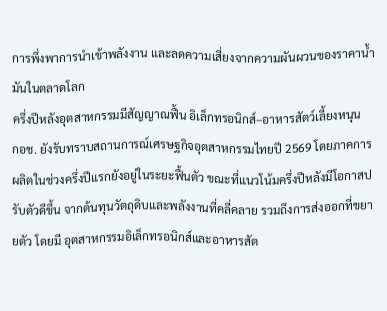การพึ่งพาการนำเข้าพลังงาน และลดความเสี่ยงจากความผันผวนของราคาน้ำมันในตลาดโลก
ครึ่งปีหลังอุตสาหกรรมมีสัญญาณฟื้น อิเล็กทรอนิกส์–อาหารสัตว์เลี้ยงหนุน
กอช. ยังรับทราบสถานการณ์เศรษฐกิจอุตสาหกรรมไทยปี 2569 โดยภาคการผลิตในช่วงครึ่งปีแรกยังอยู่ในระยะฟื้นตัว ขณะที่แนวโน้มครึ่งปีหลังมีโอกาสปรับตัวดีขึ้น จากต้นทุนวัตถุดิบและพลังงานที่คลี่คลาย รวมถึงการส่งออกที่ขยายตัว โดยมี อุตสาหกรรมอิเล็กทรอนิกส์และอาหารสัต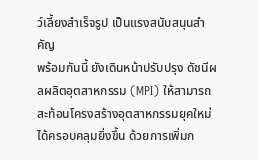ว์เลี้ยงสำเร็จรูป เป็นแรงสนับสนุนสำคัญ
พร้อมกันนี้ ยังเดินหน้าปรับปรุง ดัชนีผลผลิตอุตสาหกรรม (MPI) ให้สามารถสะท้อนโครงสร้างอุตสาหกรรมยุคใหม่ได้ครอบคลุมยิ่งขึ้น ด้วยการเพิ่มก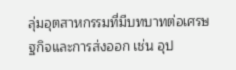ลุ่มอุตสาหกรรมที่มีบทบาทต่อเศรษฐกิจและการส่งออก เช่น อุป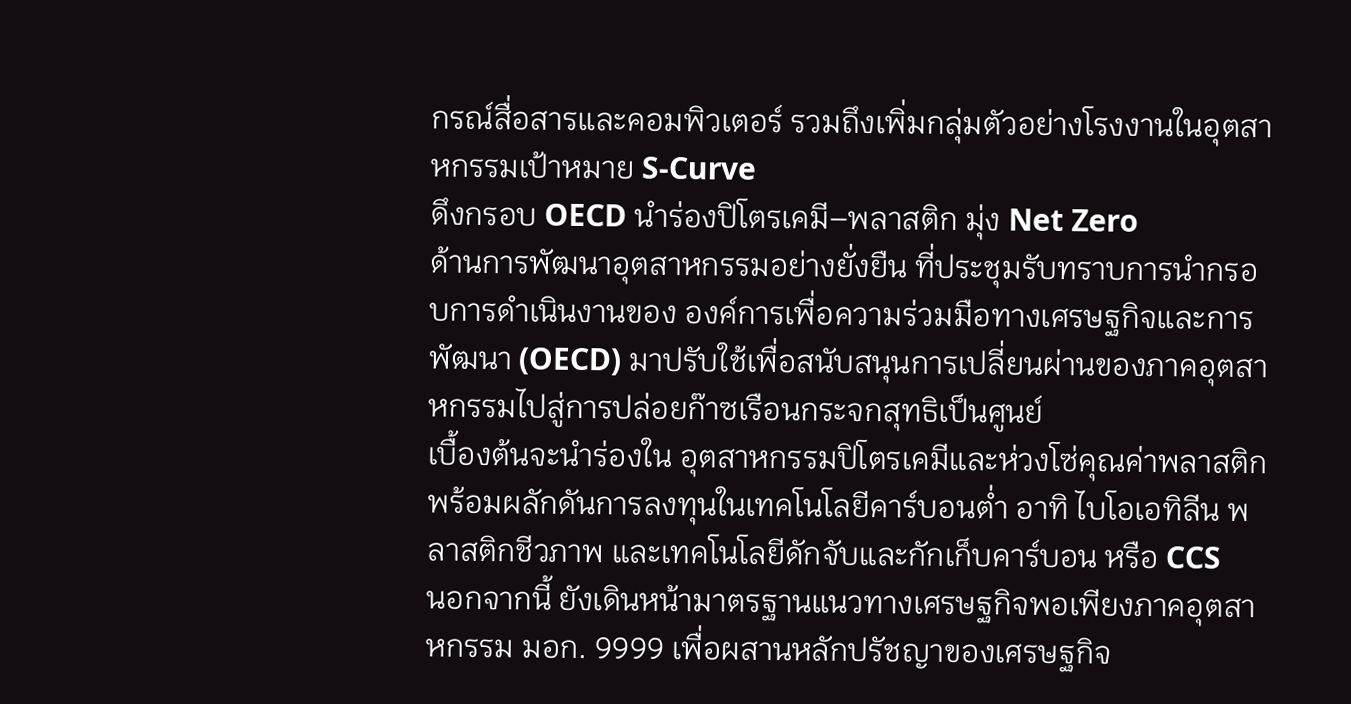กรณ์สื่อสารและคอมพิวเตอร์ รวมถึงเพิ่มกลุ่มตัวอย่างโรงงานในอุตสาหกรรมเป้าหมาย S-Curve
ดึงกรอบ OECD นำร่องปิโตรเคมี–พลาสติก มุ่ง Net Zero
ด้านการพัฒนาอุตสาหกรรมอย่างยั่งยืน ที่ประชุมรับทราบการนำกรอบการดำเนินงานของ องค์การเพื่อความร่วมมือทางเศรษฐกิจและการพัฒนา (OECD) มาปรับใช้เพื่อสนับสนุนการเปลี่ยนผ่านของภาคอุตสาหกรรมไปสู่การปล่อยก๊าซเรือนกระจกสุทธิเป็นศูนย์
เบื้องต้นจะนำร่องใน อุตสาหกรรมปิโตรเคมีและห่วงโซ่คุณค่าพลาสติก พร้อมผลักดันการลงทุนในเทคโนโลยีคาร์บอนต่ำ อาทิ ไบโอเอทิลีน พลาสติกชีวภาพ และเทคโนโลยีดักจับและกักเก็บคาร์บอน หรือ CCS
นอกจากนี้ ยังเดินหน้ามาตรฐานแนวทางเศรษฐกิจพอเพียงภาคอุตสาหกรรม มอก. 9999 เพื่อผสานหลักปรัชญาของเศรษฐกิจ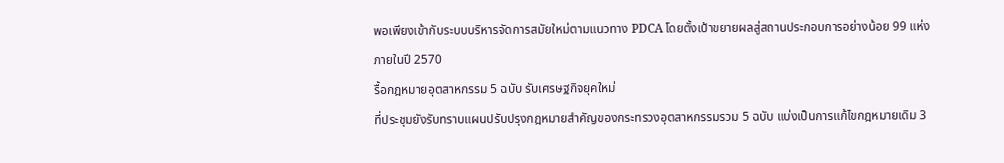พอเพียงเข้ากับระบบบริหารจัดการสมัยใหม่ตามแนวทาง PDCA โดยตั้งเป้าขยายผลสู่สถานประกอบการอย่างน้อย 99 แห่งภายในปี 2570
รื้อกฎหมายอุตสาหกรรม 5 ฉบับ รับเศรษฐกิจยุคใหม่
ที่ประชุมยังรับทราบแผนปรับปรุงกฎหมายสำคัญของกระทรวงอุตสาหกรรมรวม 5 ฉบับ แบ่งเป็นการแก้ไขกฎหมายเดิม 3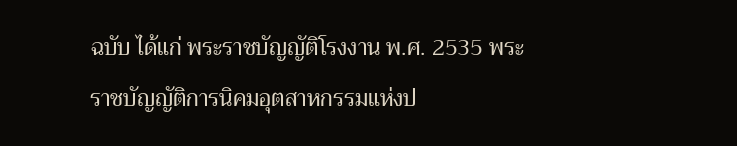ฉบับ ได้แก่ พระราชบัญญัติโรงงาน พ.ศ. 2535 พระราชบัญญัติการนิคมอุตสาหกรรมแห่งป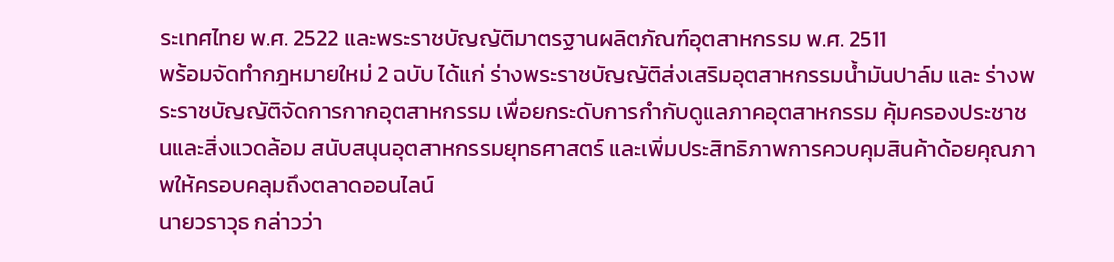ระเทศไทย พ.ศ. 2522 และพระราชบัญญัติมาตรฐานผลิตภัณฑ์อุตสาหกรรม พ.ศ. 2511
พร้อมจัดทำกฎหมายใหม่ 2 ฉบับ ได้แก่ ร่างพระราชบัญญัติส่งเสริมอุตสาหกรรมน้ำมันปาล์ม และ ร่างพระราชบัญญัติจัดการกากอุตสาหกรรม เพื่อยกระดับการกำกับดูแลภาคอุตสาหกรรม คุ้มครองประชาชนและสิ่งแวดล้อม สนับสนุนอุตสาหกรรมยุทธศาสตร์ และเพิ่มประสิทธิภาพการควบคุมสินค้าด้อยคุณภาพให้ครอบคลุมถึงตลาดออนไลน์
นายวราวุธ กล่าวว่า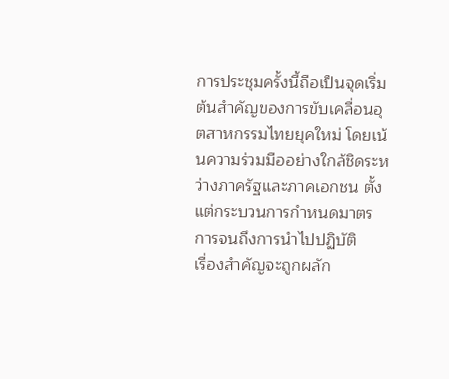การประชุมครั้งนี้ถือเป็นจุดเริ่มต้นสำคัญของการขับเคลื่อนอุตสาหกรรมไทยยุคใหม่ โดยเน้นความร่วมมืออย่างใกล้ชิดระหว่างภาครัฐและภาคเอกชน ตั้งแต่กระบวนการกำหนดมาตรการจนถึงการนำไปปฏิบัติ
เรื่องสำคัญจะถูกผลัก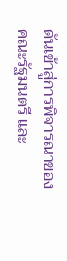ดันเข้าสู่การพิจารณาของคณะรัฐมนตรี และ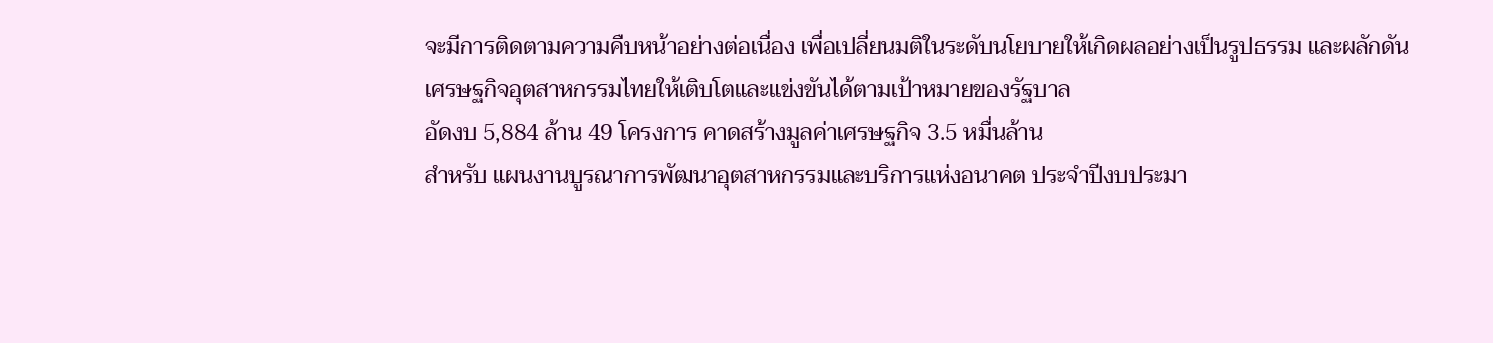จะมีการติดตามความคืบหน้าอย่างต่อเนื่อง เพื่อเปลี่ยนมติในระดับนโยบายให้เกิดผลอย่างเป็นรูปธรรม และผลักดันเศรษฐกิจอุตสาหกรรมไทยให้เติบโตและแข่งขันได้ตามเป้าหมายของรัฐบาล
อัดงบ 5,884 ล้าน 49 โครงการ คาดสร้างมูลค่าเศรษฐกิจ 3.5 หมื่นล้าน
สำหรับ แผนงานบูรณาการพัฒนาอุตสาหกรรมและบริการแห่งอนาคต ประจำปีงบประมา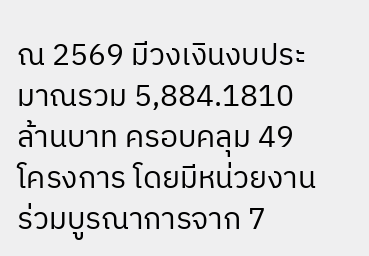ณ 2569 มีวงเงินงบประมาณรวม 5,884.1810 ล้านบาท ครอบคลุม 49 โครงการ โดยมีหน่วยงานร่วมบูรณาการจาก 7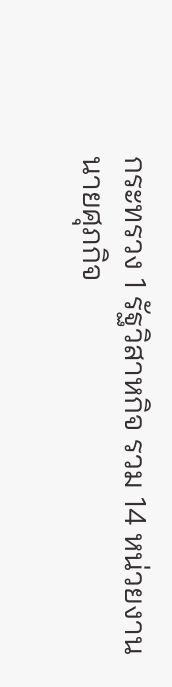กระทรวง 1 รัฐวิสาหกิจ รวม 14 หน่วยงาน
นายศุภกิจ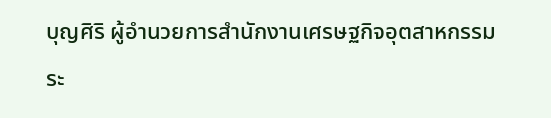บุญศิริ ผู้อำนวยการสำนักงานเศรษฐกิจอุตสาหกรรม ระ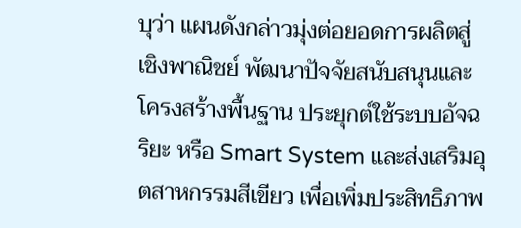บุว่า แผนดังกล่าวมุ่งต่อยอดการผลิตสู่เชิงพาณิชย์ พัฒนาปัจจัยสนับสนุนและโครงสร้างพื้นฐาน ประยุกต์ใช้ระบบอัจฉริยะ หรือ Smart System และส่งเสริมอุตสาหกรรมสีเขียว เพื่อเพิ่มประสิทธิภาพ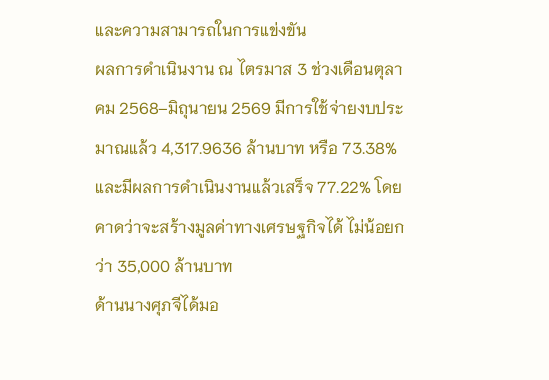และความสามารถในการแข่งขัน
ผลการดำเนินงาน ณ ไตรมาส 3 ช่วงเดือนตุลาคม 2568–มิถุนายน 2569 มีการใช้จ่ายงบประมาณแล้ว 4,317.9636 ล้านบาท หรือ 73.38% และมีผลการดำเนินงานแล้วเสร็จ 77.22% โดยคาดว่าจะสร้างมูลค่าทางเศรษฐกิจได้ ไม่น้อยกว่า 35,000 ล้านบาท
ด้านนางศุภจีได้มอ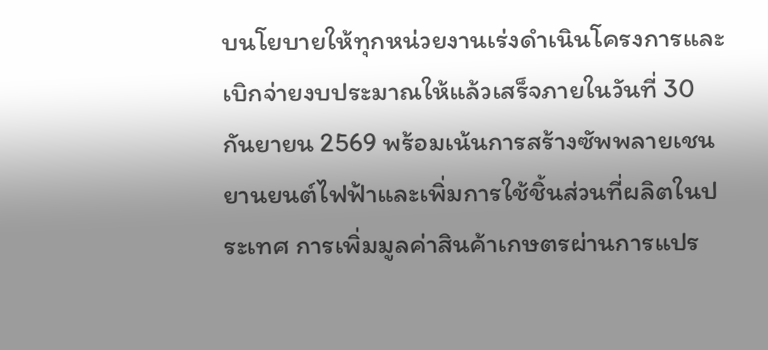บนโยบายให้ทุกหน่วยงานเร่งดำเนินโครงการและเบิกจ่ายงบประมาณให้แล้วเสร็จภายในวันที่ 30 กันยายน 2569 พร้อมเน้นการสร้างซัพพลายเชนยานยนต์ไฟฟ้าและเพิ่มการใช้ชิ้นส่วนที่ผลิตในประเทศ การเพิ่มมูลค่าสินค้าเกษตรผ่านการแปร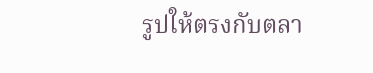รูปให้ตรงกับตลา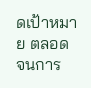ดเป้าหมาย ตลอดจนการ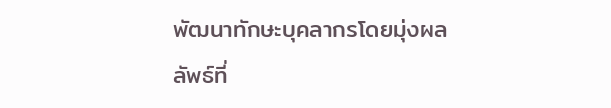พัฒนาทักษะบุคลากรโดยมุ่งผลลัพธ์ที่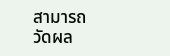สามารถวัดผล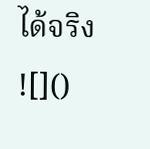ได้จริง
![]()